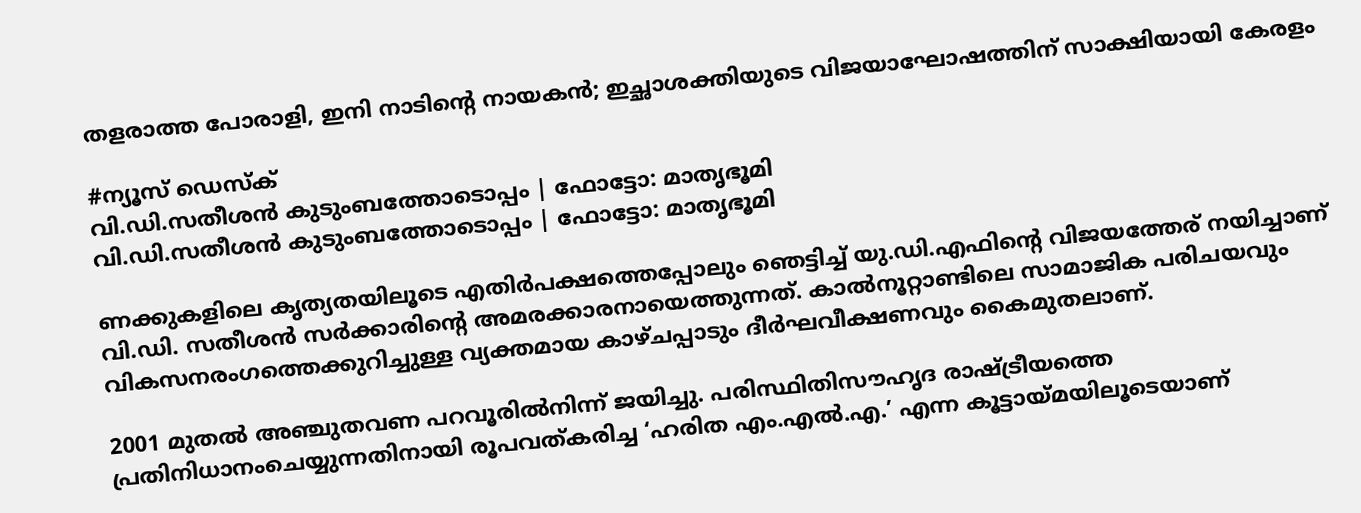തളരാത്ത പോരാളി, ഇനി നാടിന്റെ നായകൻ; ഇച്ഛാശക്തിയുടെ വിജയാഘോഷത്തിന് സാക്ഷിയായി കേരളം

#ന്യൂസ് ഡെസ്ക്
വി.ഡി.സതീശൻ കുടുംബത്തോടൊപ്പം | ഫോട്ടോ: മാതൃഭൂമി
വി.ഡി.സതീശൻ കുടുംബത്തോടൊപ്പം | ഫോട്ടോ: മാതൃഭൂമി

ണക്കുകളിലെ കൃത്യതയിലൂടെ എതിർപക്ഷത്തെപ്പോലും ഞെട്ടിച്ച് യു.ഡി.എഫിന്റെ വിജയത്തേര് നയിച്ചാണ് വി.ഡി. സതീശൻ സർക്കാരിന്റെ അമരക്കാരനായെത്തുന്നത്. കാൽനൂറ്റാണ്ടിലെ സാമാജിക പരിചയവും വികസനരംഗത്തെക്കുറിച്ചുള്ള വ്യക്തമായ കാഴ്ചപ്പാടും ദീർഘവീക്ഷണവും കൈമുതലാണ്.

2001 മുതൽ അഞ്ചുതവണ പറവൂരിൽനിന്ന് ജയിച്ചു. പരിസ്ഥിതിസൗഹൃദ രാഷ്ട്രീയത്തെ പ്രതിനിധാനംചെയ്യുന്നതിനായി രൂപവത്കരിച്ച ‘ഹരിത എം.എൽ.എ.’ എന്ന കൂട്ടായ്മയിലൂടെയാണ്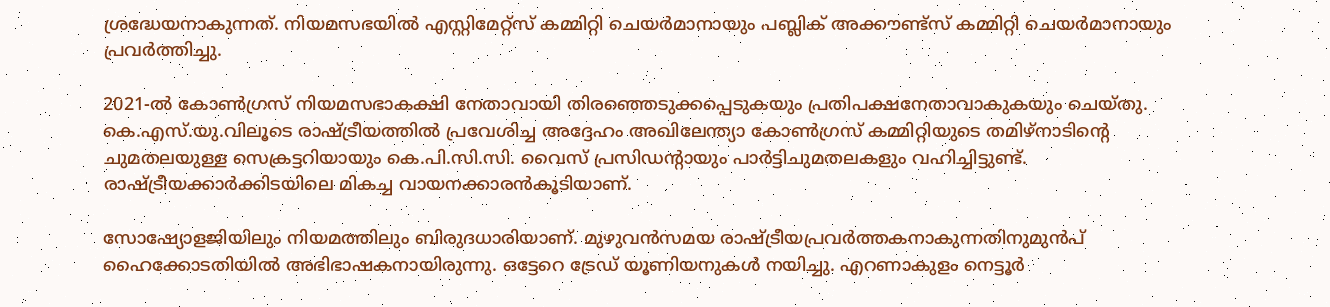ശ്രദ്ധേയനാകുന്നത്. നിയമസഭയിൽ എസ്റ്റിമേറ്റ്‌സ് കമ്മിറ്റി ചെയർമാനായും പബ്ലിക് അക്കൗണ്ട്‌സ് കമ്മിറ്റി ചെയർമാനായും പ്രവർത്തിച്ചു.

2021-ൽ കോൺഗ്രസ് നിയമസഭാകക്ഷി നേതാവായി തിരഞ്ഞെടുക്കപ്പെടുകയും പ്രതിപക്ഷനേതാവാകുകയും ചെയ്തു. കെ.എസ്.യു.വിലൂടെ രാഷ്ട്രീയത്തിൽ പ്രവേശിച്ച അദ്ദേഹം അഖിലേന്ത്യാ കോൺഗ്രസ് കമ്മിറ്റിയുടെ തമിഴ്നാടിന്റെ ചുമതലയുള്ള സെക്രട്ടറിയായും കെ.പി.സി.സി. വൈസ് പ്രസിഡന്റായും പാർട്ടിചുമതലകളും വഹിച്ചിട്ടുണ്ട്. രാഷ്ട്രീയക്കാർക്കിടയിലെ മികച്ച വായനക്കാരൻകൂടിയാണ്.

സോഷ്യോളജിയിലും നിയമത്തിലും ബിരുദധാരിയാണ്. മുഴുവൻസമയ രാഷ്ട്രീയപ്രവർത്തകനാകുന്നതിനുമുൻപ്‌ ഹൈക്കോടതിയിൽ അഭിഭാഷകനായിരുന്നു. ഒട്ടേറെ ട്രേഡ് യൂണിയനുകൾ നയിച്ചു. എറണാകുളം നെട്ടൂർ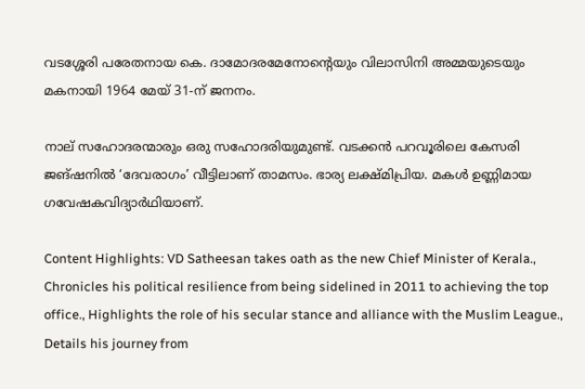വടശ്ശേരി പരേതനായ കെ. ദാമോദരമേനോന്റെയും വിലാസിനി അമ്മയുടെയും മകനായി 1964 മേയ് 31-ന് ജനനം.

നാല് സഹോദരന്മാരും ഒരു സഹോദരിയുമുണ്ട്. വടക്കൻ പറവൂരിലെ കേസരി ജങ്‌ഷനിൽ ‘ദേവരാഗം’ വീട്ടിലാണ് താമസം. ഭാര്യ ലക്ഷ്മിപ്രിയ. മകൾ ഉണ്ണിമായ ഗവേഷകവിദ്യാർഥിയാണ്.

Content Highlights: VD Satheesan takes oath as the new Chief Minister of Kerala., Chronicles his political resilience from being sidelined in 2011 to achieving the top office., Highlights the role of his secular stance and alliance with the Muslim League., Details his journey from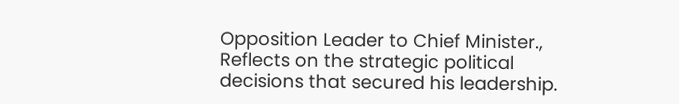Opposition Leader to Chief Minister., Reflects on the strategic political decisions that secured his leadership.